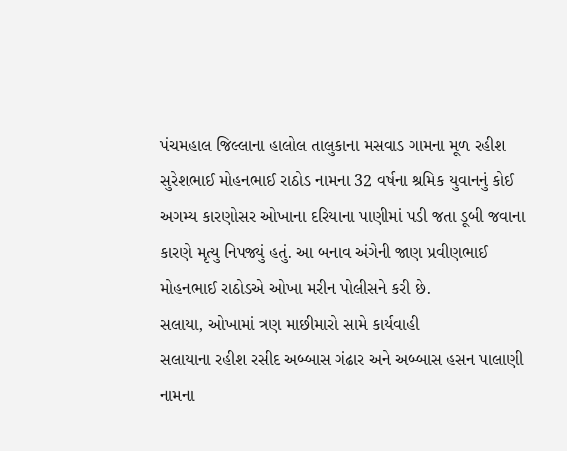પંચમહાલ જિલ્લાના હાલોલ તાલુકાના મસવાડ ગામના મૂળ રહીશ સુરેશભાઈ મોહનભાઈ રાઠોડ નામના 32 વર્ષના શ્રમિક યુવાનનું કોઈ અગમ્ય કારણોસર ઓખાના દરિયાના પાણીમાં પડી જતા ડૂબી જવાના કારણે મૃત્યુ નિપજ્યું હતું. આ બનાવ અંગેની જાણ પ્રવીણભાઈ મોહનભાઈ રાઠોડએ ઓખા મરીન પોલીસને કરી છે.
સલાયા, ઓખામાં ત્રણ માછીમારો સામે કાર્યવાહી
સલાયાના રહીશ રસીદ અબ્બાસ ગંઢાર અને અબ્બાસ હસન પાલાણી નામના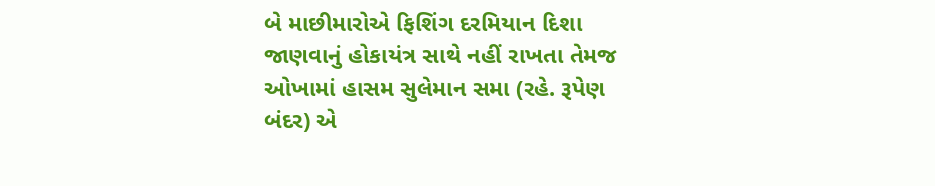બે માછીમારોએ ફિશિંગ દરમિયાન દિશા જાણવાનું હોકાયંત્ર સાથે નહીં રાખતા તેમજ ઓખામાં હાસમ સુલેમાન સમા (રહે. રૂપેણ બંદર) એ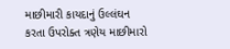માછીમારી કાયદાનું ઉલ્લંઘન કરતા ઉપરોક્ત ત્રણેય માછીમારો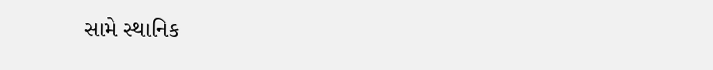સામે સ્થાનિક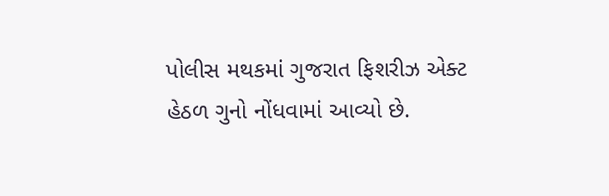પોલીસ મથકમાં ગુજરાત ફિશરીઝ એક્ટ હેઠળ ગુનો નોંધવામાં આવ્યો છે.